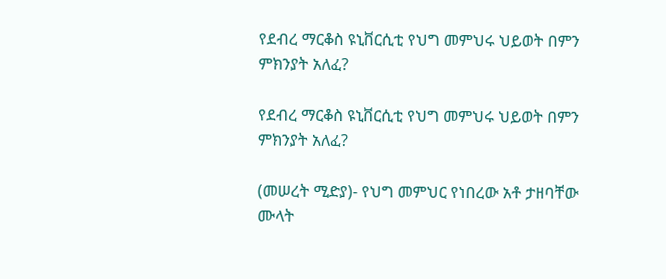የደብረ ማርቆስ ዩኒቨርሲቲ የህግ መምህሩ ህይወት በምን ምክንያት አለፈ?

የደብረ ማርቆስ ዩኒቨርሲቲ የህግ መምህሩ ህይወት በምን ምክንያት አለፈ?

(መሠረት ሚድያ)- የህግ መምህር የነበረው አቶ ታዘባቸው ሙላት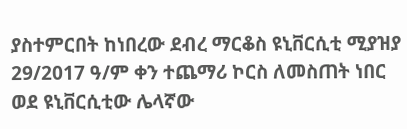ያስተምርበት ከነበረው ደብረ ማርቆስ ዩኒቨርሲቲ ሚያዝያ 29/2017 ዓ/ም ቀን ተጨማሪ ኮርስ ለመስጠት ነበር ወደ ዩኒቨርሲቲው ሌላኛው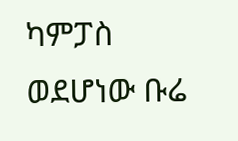ካምፓስ ወደሆነው ቡሬ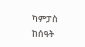ካምፓስ ከሰዓት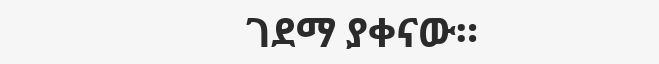ገደማ ያቀናው።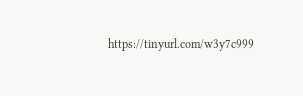https://tinyurl.com/w3y7c999